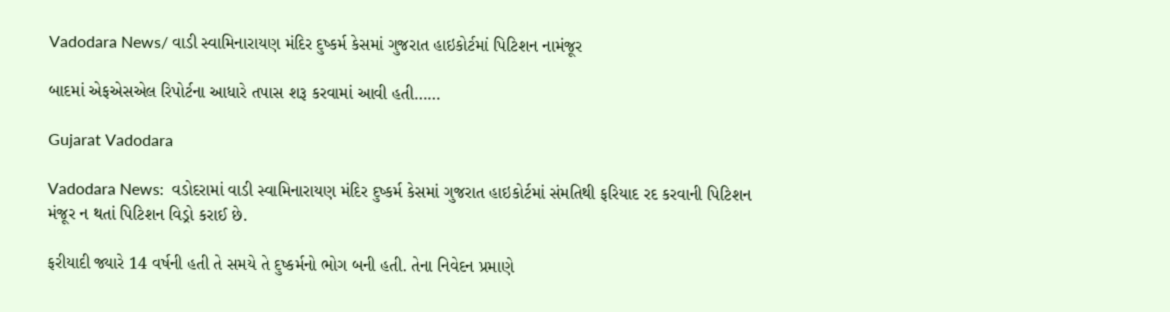Vadodara News/ વાડી સ્વામિનારાયણ મંદિર દુષ્કર્મ કેસમાં ગુજરાત હાઇકોર્ટમાં પિટિશન નામંજૂર

બાદમાં એફએસએલ રિપોર્ટના આધારે તપાસ શરૂ કરવામાં આવી હતી……

Gujarat Vadodara

Vadodara News:  વડોદરામાં વાડી સ્વામિનારાયણ મંદિર દુષ્કર્મ કેસમાં ગુજરાત હાઇકોર્ટમાં સંમતિથી ફરિયાદ રદ કરવાની પિટિશન મંજૂર ન થતાં પિટિશન વિડ્રો કરાઈ છે.

ફરીયાદી જ્યારે 14 વર્ષની હતી તે સમયે તે દુષ્કર્મનો ભોગ બની હતી. તેના નિવેદન પ્રમાણે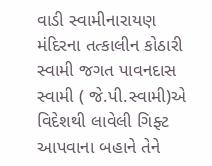વાડી સ્વામીનારાયણ મંદિરના તત્કાલીન કોઠારી સ્વામી જગત પાવનદાસ સ્વામી ( જે.પી.સ્વામી)એ વિદેશથી લાવેલી ગિફ્ટ આપવાના બહાને તેને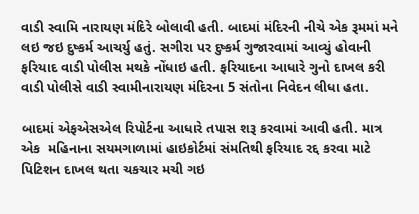વાડી સ્વામિ નારાયણ મંદિરે બોલાવી હતી. બાદમાં મંદિરની નીચે એક રૂમમાં મને લઇ જઇ દુષ્કર્મ આચર્યુ હતું. સગીરા પર દુષ્કર્મ ગુજારવામાં આવ્યું હોવાની ફરિયાદ વાડી પોલીસ મથકે નોંધાઇ હતી. ફરિયાદના આધારે ગુનો દાખલ કરી વાડી પોલીસે વાડી સ્વામીનારાયણ મંદિરના 5 સંતોના નિવેદન લીધા હતા.

બાદમાં એફએસએલ રિપોર્ટના આધારે તપાસ શરૂ કરવામાં આવી હતી. માત્ર એક  મહિનાના સયમગાળામાં હાઇકોર્ટમાં સંમતિથી ફરિયાદ રદ્દ કરવા માટે પિટિશન દાખલ થતા ચકચાર મચી ગઇ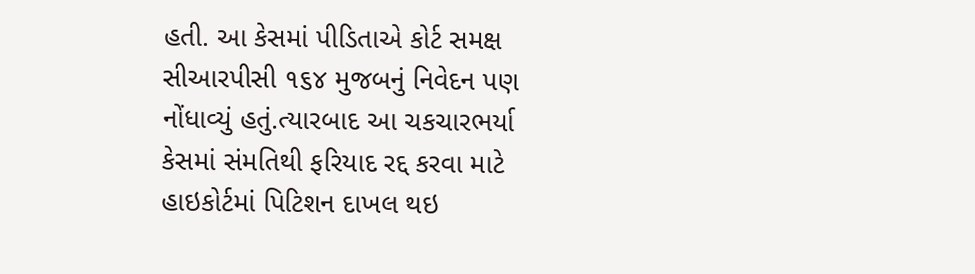હતી. આ કેસમાં પીડિતાએ કોર્ટ સમક્ષ સીઆરપીસી ૧૬૪ મુજબનું નિવેદન પણ નોંધાવ્યું હતું.ત્યારબાદ આ ચકચારભર્યા કેસમાં સંમતિથી ફરિયાદ રદ્દ કરવા માટે  હાઇકોર્ટમાં પિટિશન દાખલ થઇ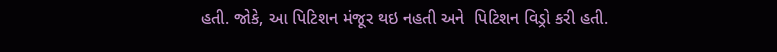હતી. જોકે, આ પિટિશન મંજૂર થઇ નહતી અને  પિટિશન વિડ્રો કરી હતી.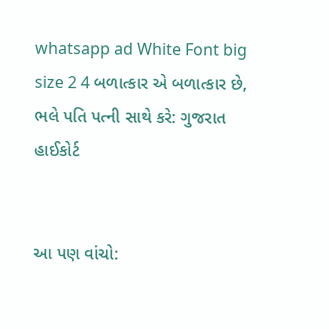whatsapp ad White Font big size 2 4 બળાત્કાર એ બળાત્કાર છે, ભલે પતિ પત્ની સાથે કરે: ગુજરાત હાઈકોર્ટ


આ પણ વાંચો: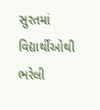સુરતમાં વિદ્યાર્થીઓથી ભરેલી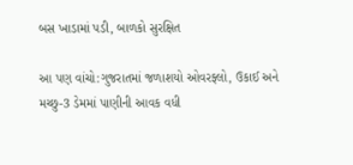બસ ખાડામાં પડી, બાળકો સુરક્ષિત

આ પણ વાંચો:ગુજરાતમાં જળાશયો ઓવરફ્લો, ઉકાઈ અને મચ્છુ-3 ડેમમાં પાણીની આવક વધી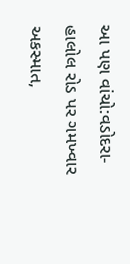આ પણ વાંચો:વડોદરા-હાલોલ રોડ પર ગમખ્વાર અકસ્માત,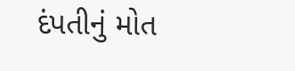દંપતીનું મોત